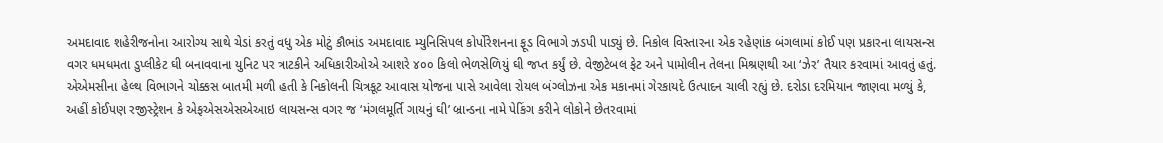અમદાવાદ શહેરીજનોના આરોગ્ય સાથે ચેડાં કરતું વધુ એક મોટું કૌભાંડ અમદાવાદ મ્યુનિસિપલ કોર્પોરેશનના ફૂડ વિભાગે ઝડપી પાડ્યું છે. નિકોલ વિસ્તારના એક રહેણાંક બંગલામાં કોઈ પણ પ્રકારના લાયસન્સ વગર ધમધમતા ડુપ્લીકેટ ઘી બનાવવાના યુનિટ પર ત્રાટકીને અધિકારીઓએ આશરે ૪૦૦ કિલો ભેળસેળિયું ઘી જપ્ત કર્યું છે. વેજીટેબલ ફેટ અને પામોલીન તેલના મિશ્રણથી આ ‘ઝેર’ તૈયાર કરવામાં આવતું હતું.
એએમસીના હેલ્થ વિભાગને ચોક્કસ બાતમી મળી હતી કે નિકોલની ચિત્રકૂટ આવાસ યોજના પાસે આવેલા રોયલ બંગ્લોઝના એક મકાનમાં ગેરકાયદે ઉત્પાદન ચાલી રહ્યું છે. દરોડા દરમિયાન જાણવા મળ્યું કે, અહીં કોઈપણ રજીસ્ટ્રેશન કે એફએસએસએઆઇ લાયસન્સ વગર જ ‘મંગલમૂર્તિ ગાયનું ઘી’ બ્રાન્ડના નામે પેકિંગ કરીને લોકોને છેતરવામાં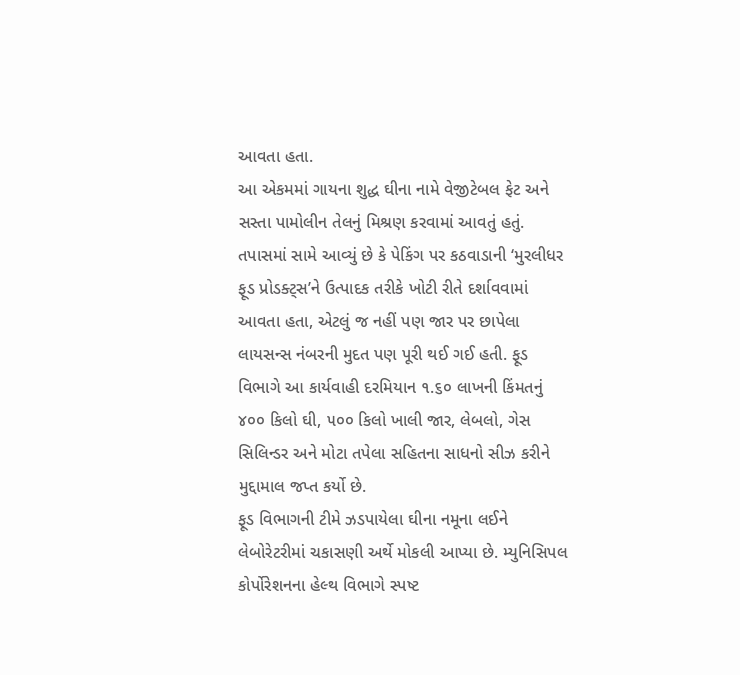આવતા હતા.
આ એકમમાં ગાયના શુદ્ધ ઘીના નામે વેજીટેબલ ફેટ અને સસ્તા પામોલીન તેલનું મિશ્રણ કરવામાં આવતું હતું. તપાસમાં સામે આવ્યું છે કે પેકિંગ પર કઠવાડાની ‘મુરલીધર ફૂડ પ્રોડક્ટ્સ’ને ઉત્પાદક તરીકે ખોટી રીતે દર્શાવવામાં આવતા હતા, એટલું જ નહીં પણ જાર પર છાપેલા લાયસન્સ નંબરની મુદત પણ પૂરી થઈ ગઈ હતી. ફૂડ વિભાગે આ કાર્યવાહી દરમિયાન ૧.૬૦ લાખની કિંમતનું ૪૦૦ કિલો ઘી, ૫૦૦ કિલો ખાલી જાર, લેબલો, ગેસ સિલિન્ડર અને મોટા તપેલા સહિતના સાધનો સીઝ કરીને મુદ્દામાલ જપ્ત કર્યો છે.
ફૂડ વિભાગની ટીમે ઝડપાયેલા ઘીના નમૂના લઈને લેબોરેટરીમાં ચકાસણી અર્થે મોકલી આપ્યા છે. મ્યુનિસિપલ કોર્પોરેશનના હેલ્થ વિભાગે સ્પષ્ટ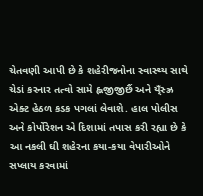ચેતવણી આપી છે કે શહેરીજનોના સ્વાસ્થ્ય સાથે ચેડાં કરનાર તત્વો સામે હ્લજીજીછૈં અને ય્ઁસ્ઝ્ર એક્ટ હેઠળ કડક પગલાં લેવાશે. હાલ પોલીસ અને કોર્પોરેશન એ દિશામાં તપાસ કરી રહ્યા છે કે આ નકલી ઘી શહેરના કયા-કયા વેપારીઓને સપ્લાય કરવામાં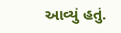આવ્યું હતું.